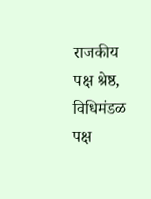राजकीय पक्ष श्रेष्ठ, विधिमंडळ पक्ष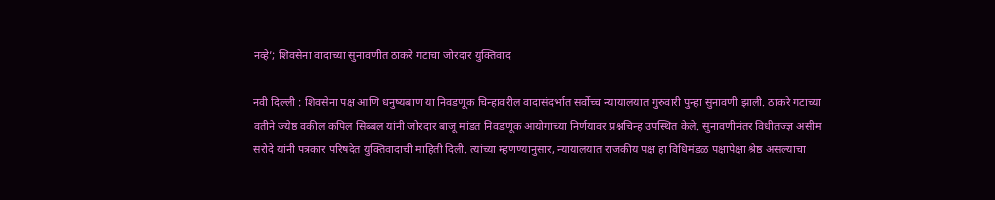नव्हे’; शिवसेना वादाच्या सुनावणीत ठाकरे गटाचा जोरदार युक्तिवाद

नवी दिल्ली : शिवसेना पक्ष आणि धनुष्यबाण या निवडणूक चिन्हावरील वादासंदर्भात सर्वोच्च न्यायालयात गुरुवारी पुन्हा सुनावणी झाली. ठाकरे गटाच्या वतीने ज्येष्ठ वकील कपिल सिब्बल यांनी जोरदार बाजू मांडत निवडणूक आयोगाच्या निर्णयावर प्रश्नचिन्ह उपस्थित केले. सुनावणीनंतर विधीतज्ज्ञ असीम सरोदे यांनी पत्रकार परिषदेत युक्तिवादाची माहिती दिली. त्यांच्या म्हणण्यानुसार, न्यायालयात राजकीय पक्ष हा विधिमंडळ पक्षापेक्षा श्रेष्ठ असल्याचा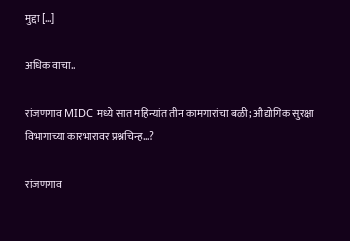मुद्दा […]

अधिक वाचा..

रांजणगाव MIDC मध्ये सात महिन्यांत तीन कामगारांचा बळी; औद्योगिक सुरक्षा विभागाच्या कारभारावर प्रश्नचिन्ह…?

रांजणगाव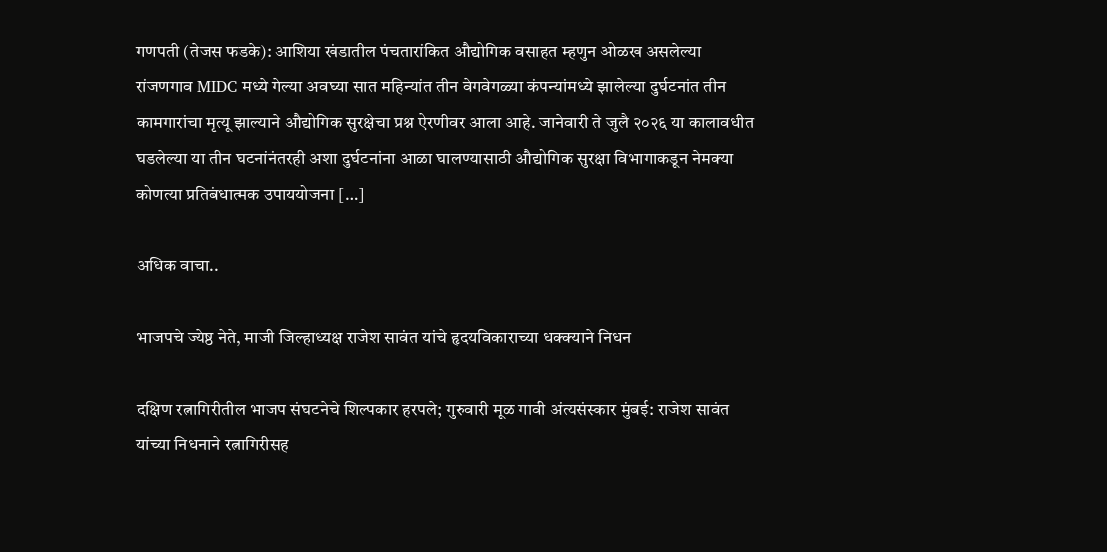गणपती (तेजस फडके): आशिया खंडातील पंचतारांकित औद्योगिक वसाहत म्हणुन ओळख असलेल्या रांजणगाव MIDC मध्ये गेल्या अवघ्या सात महिन्यांत तीन वेगवेगळ्या कंपन्यांमध्ये झालेल्या दुर्घटनांत तीन कामगारांचा मृत्यू झाल्याने औद्योगिक सुरक्षेचा प्रश्न ऐरणीवर आला आहे. जानेवारी ते जुलै २०२६ या कालावधीत घडलेल्या या तीन घटनांनंतरही अशा दुर्घटनांना आळा घालण्यासाठी औद्योगिक सुरक्षा विभागाकडून नेमक्या कोणत्या प्रतिबंधात्मक उपाययोजना […]

अधिक वाचा..

भाजपचे ज्येष्ठ नेते, माजी जिल्हाध्यक्ष राजेश सावंत यांचे हृदयविकाराच्या धक्क्याने निधन

दक्षिण रत्नागिरीतील भाजप संघटनेचे शिल्पकार हरपले; गुरुवारी मूळ गावी अंत्यसंस्कार मुंबई: राजेश सावंत यांच्या निधनाने रत्नागिरीसह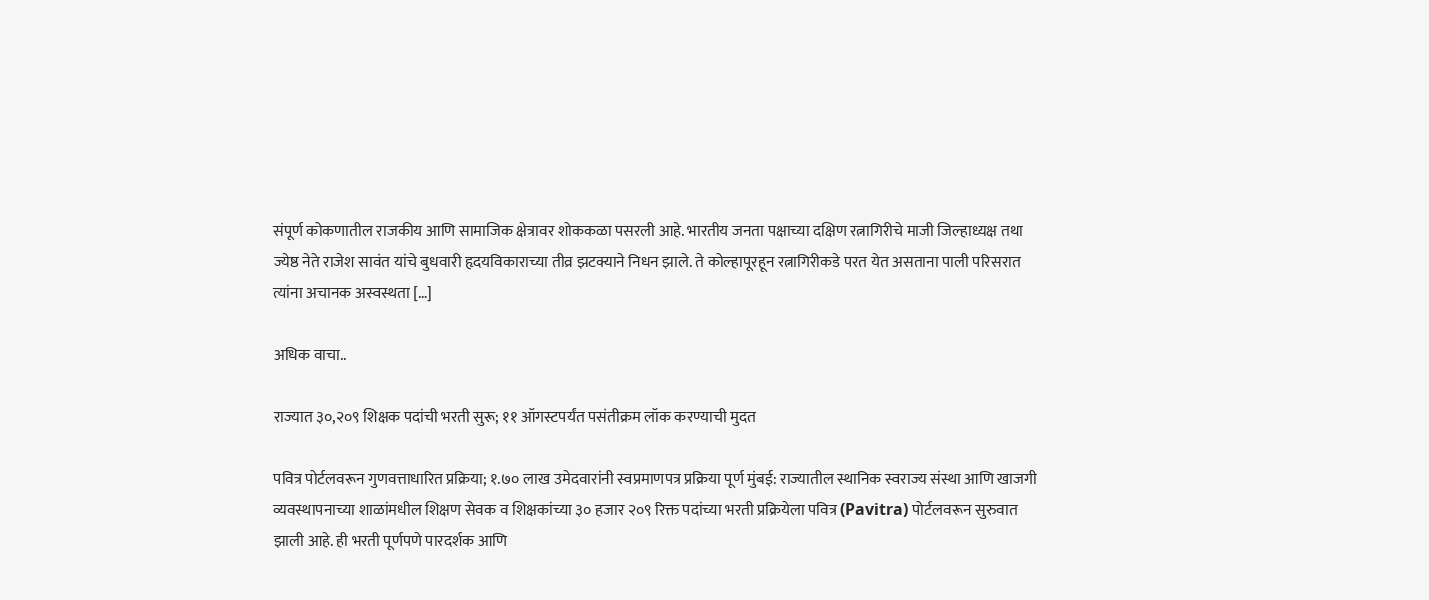संपूर्ण कोकणातील राजकीय आणि सामाजिक क्षेत्रावर शोककळा पसरली आहे. भारतीय जनता पक्षाच्या दक्षिण रत्नागिरीचे माजी जिल्हाध्यक्ष तथा ज्येष्ठ नेते राजेश सावंत यांचे बुधवारी हृदयविकाराच्या तीव्र झटक्याने निधन झाले. ते कोल्हापूरहून रत्नागिरीकडे परत येत असताना पाली परिसरात त्यांना अचानक अस्वस्थता […]

अधिक वाचा..

राज्यात ३०,२०९ शिक्षक पदांची भरती सुरू; ११ ऑगस्टपर्यंत पसंतीक्रम लॉक करण्याची मुदत

पवित्र पोर्टलवरून गुणवत्ताधारित प्रक्रिया; १.७० लाख उमेदवारांनी स्वप्रमाणपत्र प्रक्रिया पूर्ण मुंबई: राज्यातील स्थानिक स्वराज्य संस्था आणि खाजगी व्यवस्थापनाच्या शाळांमधील शिक्षण सेवक व शिक्षकांच्या ३० हजार २०९ रिक्त पदांच्या भरती प्रक्रियेला पवित्र (Pavitra) पोर्टलवरून सुरुवात झाली आहे. ही भरती पूर्णपणे पारदर्शक आणि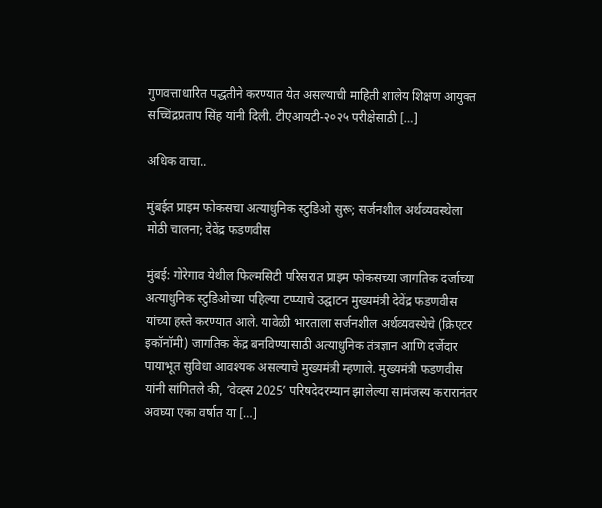गुणवत्ताधारित पद्धतीने करण्यात येत असल्याची माहिती शालेय शिक्षण आयुक्त सच्चिंद्रप्रताप सिंह यांनी दिली. टीएआयटी-२०२५ परीक्षेसाठी […]

अधिक वाचा..

मुंबईत प्राइम फोकसचा अत्याधुनिक स्टुडिओ सुरू; सर्जनशील अर्थव्यवस्थेला मोठी चालना; देवेंद्र फडणवीस

मुंबई: गोरेगाव येथील फिल्मसिटी परिसरात प्राइम फोकसच्या जागतिक दर्जाच्या अत्याधुनिक स्टुडिओच्या पहिल्या टप्प्याचे उद्घाटन मुख्यमंत्री देवेंद्र फडणवीस यांच्या हस्ते करण्यात आले. यावेळी भारताला सर्जनशील अर्थव्यवस्थेचे (क्रिएटर इकॉनॉमी) जागतिक केंद्र बनविण्यासाठी अत्याधुनिक तंत्रज्ञान आणि दर्जेदार पायाभूत सुविधा आवश्यक असल्याचे मुख्यमंत्री म्हणाले. मुख्यमंत्री फडणवीस यांनी सांगितले की, ‘वेव्ह्स 2025’ परिषदेदरम्यान झालेल्या सामंजस्य करारानंतर अवघ्या एका वर्षात या […]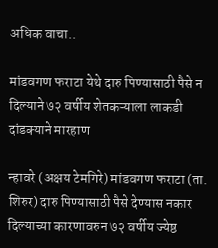अधिक वाचा..

मांडवगण फराटा येथे दारु पिण्यासाठी पैसे न दिल्याने ७२ वर्षीय शेतकऱ्याला लाकडी दांडक्याने मारहाण

न्हावरे (अक्षय टेमगिरे) मांडवगण फराटा (ता. शिरुर) दारु पिण्यासाठी पैसे देण्यास नकार दिल्याच्या कारणावरुन ७२ वर्षीय ज्येष्ठ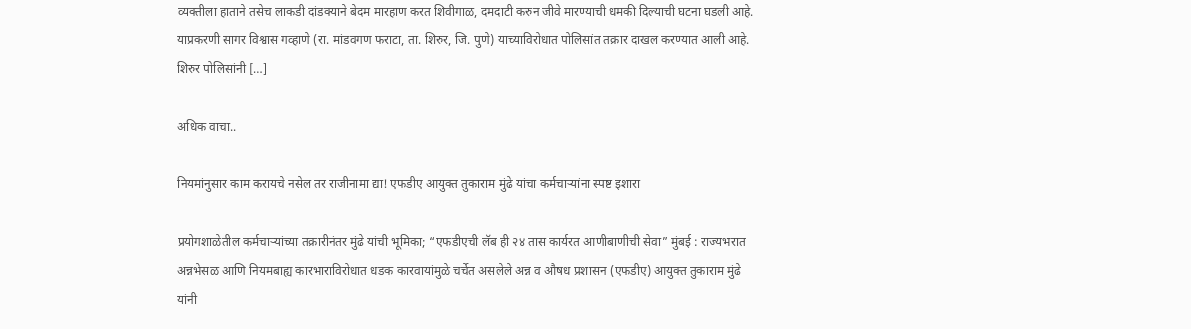व्यक्तीला हाताने तसेच लाकडी दांडक्याने बेदम मारहाण करत शिवीगाळ, दमदाटी करुन जीवे मारण्याची धमकी दिल्याची घटना घडली आहे. याप्रकरणी सागर विश्वास गव्हाणे (रा. मांडवगण फराटा, ता. शिरुर, जि. पुणे) याच्याविरोधात पोलिसांत तक्रार दाखल करण्यात आली आहे. शिरुर पोलिसांनी […]

अधिक वाचा..

नियमांनुसार काम करायचे नसेल तर राजीनामा द्या! एफडीए आयुक्त तुकाराम मुंढे यांचा कर्मचाऱ्यांना स्पष्ट इशारा

प्रयोगशाळेतील कर्मचाऱ्यांच्या तक्रारीनंतर मुंढे यांची भूमिका; “एफडीएची लॅब ही २४ तास कार्यरत आणीबाणीची सेवा” मुंबई : राज्यभरात अन्नभेसळ आणि नियमबाह्य कारभाराविरोधात धडक कारवायांमुळे चर्चेत असलेले अन्न व औषध प्रशासन (एफडीए) आयुक्त तुकाराम मुंढे यांनी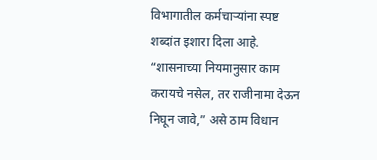विभागातील कर्मचाऱ्यांना स्पष्ट शब्दांत इशारा दिला आहे. “शासनाच्या नियमानुसार काम करायचे नसेल, तर राजीनामा देऊन निघून जावे,” असे ठाम विधान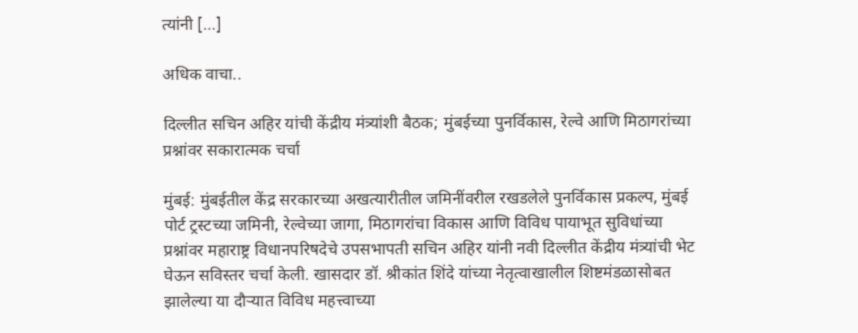त्यांनी […]

अधिक वाचा..

दिल्लीत सचिन अहिर यांची केंद्रीय मंत्र्यांशी बैठक; मुंबईच्या पुनर्विकास, रेल्वे आणि मिठागरांच्या प्रश्नांवर सकारात्मक चर्चा

मुंबई: मुंबईतील केंद्र सरकारच्या अखत्यारीतील जमिनींवरील रखडलेले पुनर्विकास प्रकल्प, मुंबई पोर्ट ट्रस्टच्या जमिनी, रेल्वेच्या जागा, मिठागरांचा विकास आणि विविध पायाभूत सुविधांच्या प्रश्नांवर महाराष्ट्र विधानपरिषदेचे उपसभापती सचिन अहिर यांनी नवी दिल्लीत केंद्रीय मंत्र्यांची भेट घेऊन सविस्तर चर्चा केली. खासदार डॉ. श्रीकांत शिंदे यांच्या नेतृत्वाखालील शिष्टमंडळासोबत झालेल्या या दौऱ्यात विविध महत्त्वाच्या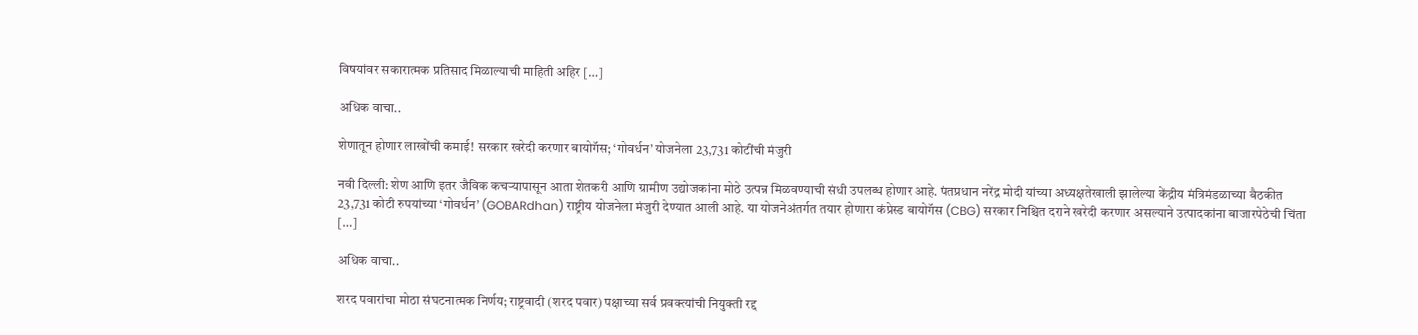विषयांवर सकारात्मक प्रतिसाद मिळाल्याची माहिती अहिर […]

अधिक वाचा..

शेणातून होणार लाखोंची कमाई! सरकार खरेदी करणार बायोगॅस; ‘गोवर्धन’ योजनेला 23,731 कोटींची मंजुरी

नवी दिल्ली: शेण आणि इतर जैविक कचऱ्यापासून आता शेतकरी आणि ग्रामीण उद्योजकांना मोठे उत्पन्न मिळवण्याची संधी उपलब्ध होणार आहे. पंतप्रधान नरेंद्र मोदी यांच्या अध्यक्षतेखाली झालेल्या केंद्रीय मंत्रिमंडळाच्या बैठकीत 23,731 कोटी रुपयांच्या ‘गोवर्धन’ (GOBARdhan) राष्ट्रीय योजनेला मंजुरी देण्यात आली आहे. या योजनेअंतर्गत तयार होणारा कंप्रेस्ड बायोगॅस (CBG) सरकार निश्चित दराने खरेदी करणार असल्याने उत्पादकांना बाजारपेठेची चिंता […]

अधिक वाचा..

शरद पवारांचा मोठा संघटनात्मक निर्णय; राष्ट्रवादी (शरद पवार) पक्षाच्या सर्व प्रवक्त्यांची नियुक्ती रद्द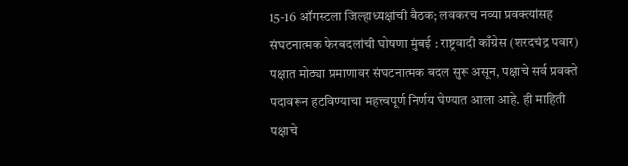15-16 ऑगस्टला जिल्हाध्यक्षांची बैठक; लवकरच नव्या प्रवक्त्यांसह संघटनात्मक फेरबदलांची घोषणा मुंबई : राष्ट्रवादी काँग्रेस (शरदचंद्र पवार) पक्षात मोठ्या प्रमाणावर संघटनात्मक बदल सुरू असून, पक्षाचे सर्व प्रवक्ते पदावरून हटविण्याचा महत्त्वपूर्ण निर्णय घेण्यात आला आहे. ही माहिती पक्षाचे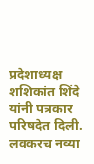प्रदेशाध्यक्ष शशिकांत शिंदे यांनी पत्रकार परिषदेत दिली. लवकरच नव्या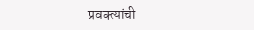प्रवक्त्यांची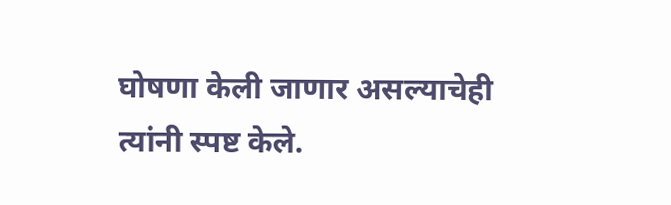घोषणा केली जाणार असल्याचेही त्यांनी स्पष्ट केले.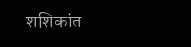शशिकांत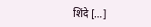शिंदे […]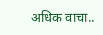अधिक वाचा..